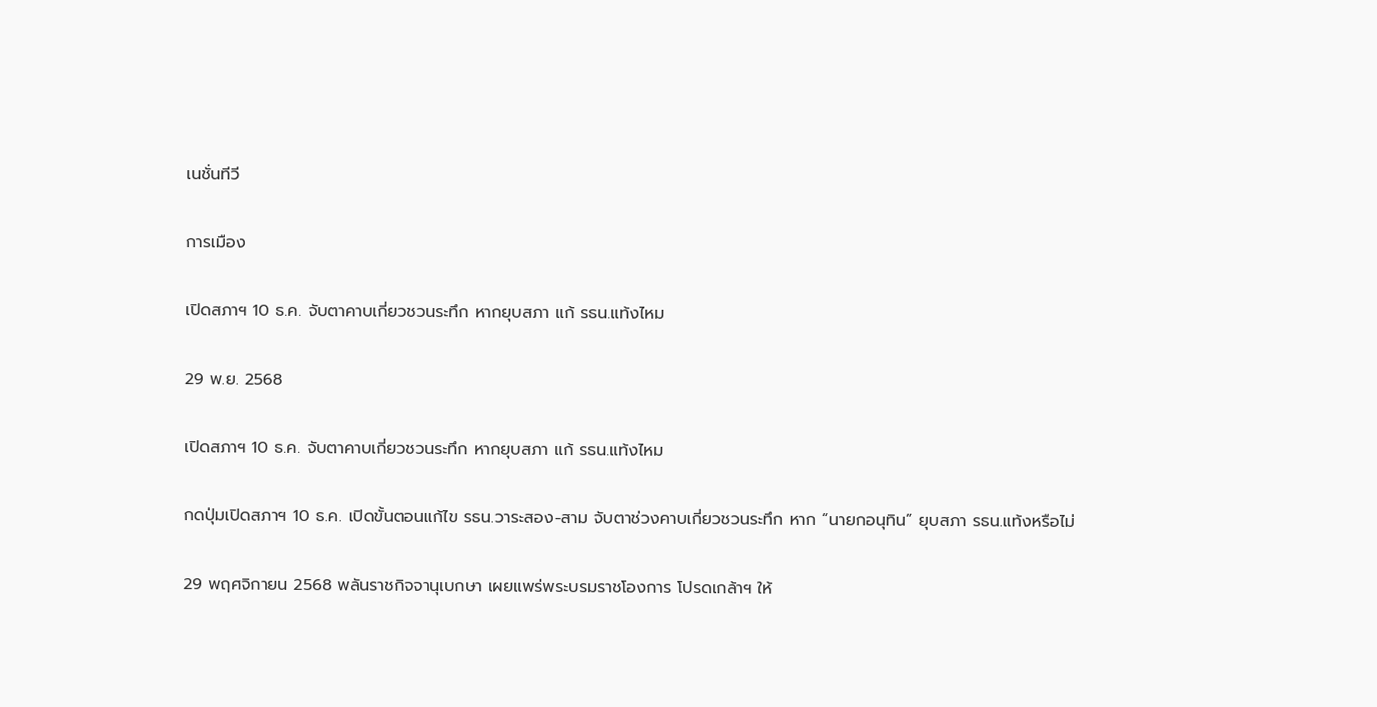เนชั่นทีวี

การเมือง

เปิดสภาฯ 10 ธ.ค. จับตาคาบเกี่ยวชวนระทึก หากยุบสภา แก้ รธน.แท้งไหม

29 พ.ย. 2568

เปิดสภาฯ 10 ธ.ค. จับตาคาบเกี่ยวชวนระทึก หากยุบสภา แก้ รธน.แท้งไหม

กดปุ่มเปิดสภาฯ 10 ธ.ค. เปิดขั้นตอนแก้ไข รธน.วาระสอง-สาม จับตาช่วงคาบเกี่ยวชวนระทึก หาก “นายกอนุทิน” ยุบสภา รธน.แท้งหรือไม่

29 พฤศจิกายน 2568 พลันราชกิจจานุเบกษา เผยแพร่พระบรมราชโองการ โปรดเกล้าฯ ให้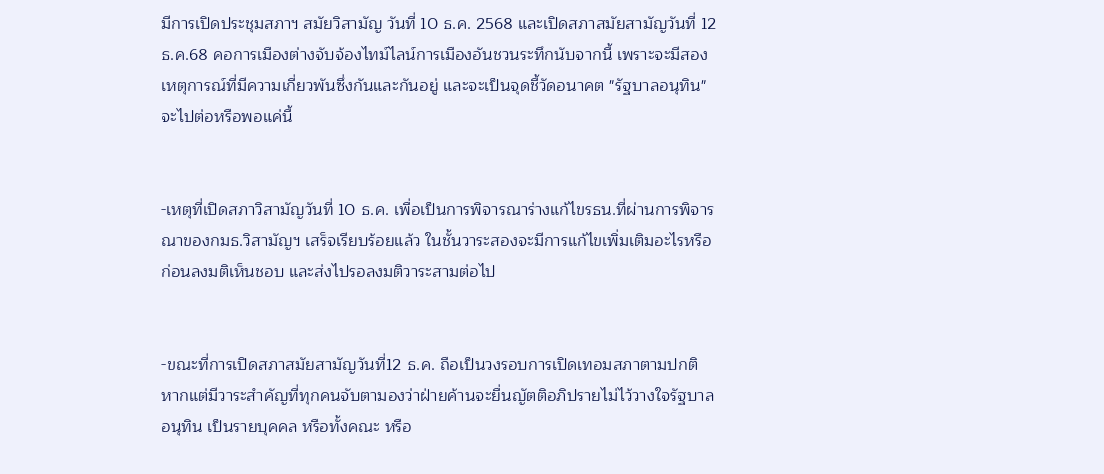มีการเปิดประชุมสภาฯ สมัยวิสามัญ วันที่ 10 ธ.ค. 2568 และเปิดสภาสมัยสามัญวันที่ 12 ธ.ค.68 คอการเมืองต่างจับจ้องไทม์ไลน์การเมืองอันชวนระทึกนับจากนี้ เพราะจะมีสองเหตุการณ์ที่มีความเกี่ยวพันซึ่งกันและกันอยู่ และจะเป็นจุดชี้วัดอนาคต "รัฐบาลอนุทิน" จะไปต่อหรือพอแค่นี้


-เหตุที่เปิดสภาวิสามัญวันที่ 10 ธ.ค. เพื่อเป็นการพิจารณาร่างแก้ไขรธน.ที่ผ่านการพิจารณาของกมธ.วิสามัญฯ เสร็จเรียบร้อยแล้ว ในชั้นวาระสองจะมีการแก้ไขเพิ่มเติมอะไรหรือก่อนลงมติเห็นชอบ และส่งไปรอลงมติวาระสามต่อไป


-ขณะที่การเปิดสภาสมัยสามัญวันที่12 ธ.ค. ถือเป็นวงรอบการเปิดเทอมสภาตามปกติ หากแต่มีวาระสำคัญที่ทุกคนจับตามองว่าฝ่ายค้านจะยื่นญัตติอภิปรายไม่ไว้วางใจรัฐบาลอนุทิน เป็นรายบุคคล หรือทั้งคณะ หรือ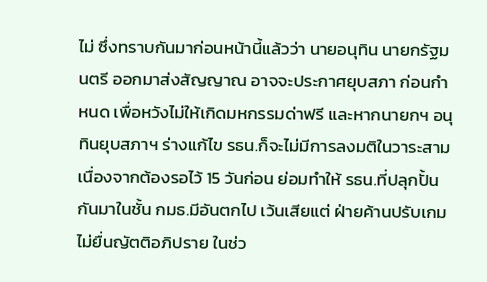ไม่ ซึ่งทราบกันมาก่อนหน้านี้แล้วว่า นายอนุทิน นายกรัฐมนตรี ออกมาส่งสัญญาณ อาจจะประกาศยุบสภา ก่อนกำหนด เพื่อหวังไม่ให้เกิดมหกรรมด่าฟรี และหากนายกฯ อนุทินยุบสภาฯ ร่างแก้ไข รธน.ก็จะไม่มีการลงมติในวาระสามเนื่องจากต้องรอไว้ 15 วันก่อน ย่อมทำให้ รธน.ที่ปลุกปั้นกันมาในชั้น กมธ.มีอันตกไป เว้นเสียแต่ ฝ่ายค้านปรับเกม ไม่ยื่นญัตติอภิปราย ในช่ว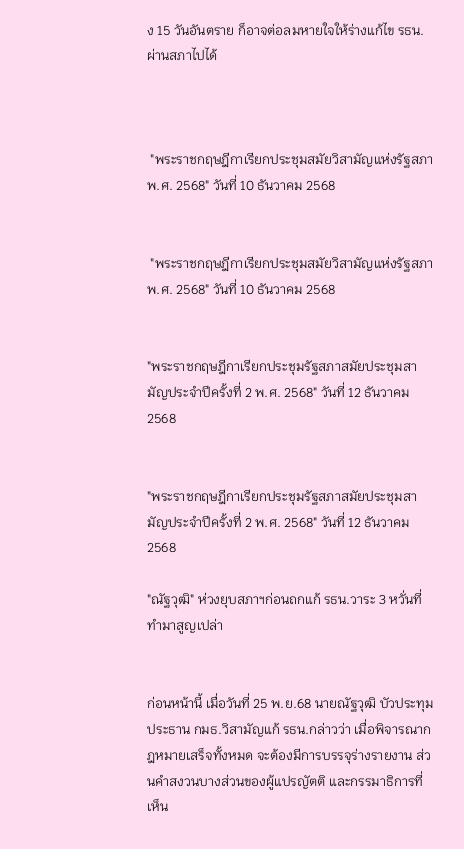ง 15 วันอันตราย ก็อาจต่อลมหายใจให้ร่างแก้ไข รธน. ผ่านสภาไปได้



 "พระราชกฤษฎีกาเรียกประชุมสมัยวิสามัญแห่งรัฐสภา พ.ศ. 2568" วันที่ 10 ธันวาคม 2568


 "พระราชกฤษฎีกาเรียกประชุมสมัยวิสามัญแห่งรัฐสภา พ.ศ. 2568" วันที่ 10 ธันวาคม 2568


"พระราชกฤษฎีกาเรียกประชุมรัฐสภาสมัยประชุมสามัญประจำปีครั้งที่ 2 พ.ศ. 2568" วันที่ 12 ธันวาคม 2568


"พระราชกฤษฎีกาเรียกประชุมรัฐสภาสมัยประชุมสามัญประจำปีครั้งที่ 2 พ.ศ. 2568" วันที่ 12 ธันวาคม 2568

"ณัฐวุฒิ" ห่วงยุบสภาฯก่อนถกแก้ รธน.วาระ 3 หวั่นที่ทำมาสูญเปล่า


ก่อนหน้านี้ เมื่อวันที่ 25 พ.ย.68 นายณัฐวุฒิ บัวประทุม ประธาน กมธ.วิสามัญแก้ รธน.กล่าวว่า เมื่อพิจารณากฎหมายเสร็จทั้งหมด จะต้องมีการบรรจุร่างรายงาน ส่วนคำสงวนบางส่วนของผู้แปรญัตติ และกรรมาธิการที่เห็น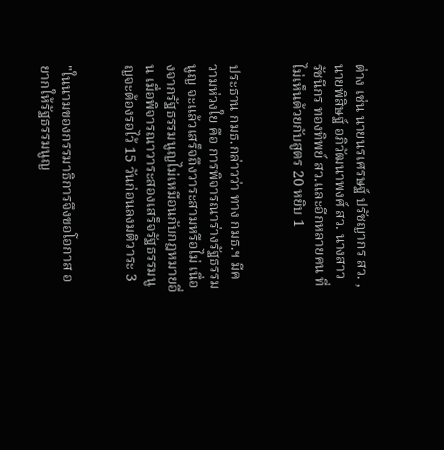ต่าง เช่น นายนรเศรษฐ์ ปรัชญากร สว. , นายพิสิษฐ์ อภิวัฒนาพงศ์ สว. นางสาวรัชนีกร ทองทิพย์ สว.และอีกหลายคน ที่ไม่เห็นด้วยกับสูตร 20 หยิบ 1


ประธาน กมธ.กล่าวว่า ทาง กมธ.ฯ มีความห่วงใย คือ การพิจารณาร่างรัฐธรรมนูญ จะแล้วเสร็จถึงวาระสามหรือไม่ เนื่องจากรัฐธรรมนูญไม่เหมือนกับกฎหมายอื่น เมื่อพิจารณาวาระสองเสร็จรัฐธรรมนูญจะต้องรอไว้ 15 วันก่อนลงมติวาระ 3


"ในนามของกรรมาธิการจึงขอโอกาส อยากให้รัฐธรรมนูญ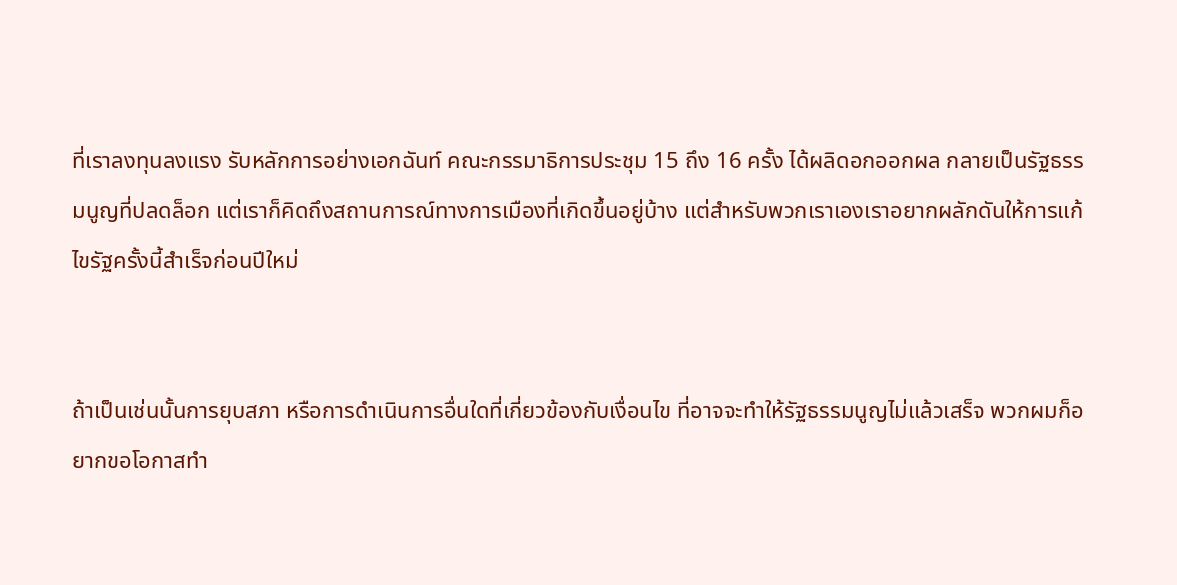ที่เราลงทุนลงแรง รับหลักการอย่างเอกฉันท์ คณะกรรมาธิการประชุม 15 ถึง 16 ครั้ง ได้ผลิดอกออกผล กลายเป็นรัฐธรรมนูญที่ปลดล็อก แต่เราก็คิดถึงสถานการณ์ทางการเมืองที่เกิดขึ้นอยู่บ้าง แต่สำหรับพวกเราเองเราอยากผลักดันให้การแก้ไขรัฐครั้งนี้สำเร็จก่อนปีใหม่


ถ้าเป็นเช่นนั้นการยุบสภา หรือการดำเนินการอื่นใดที่เกี่ยวข้องกับเงื่อนไข ที่อาจจะทำให้รัฐธรรมนูญไม่แล้วเสร็จ พวกผมก็อยากขอโอกาสทำ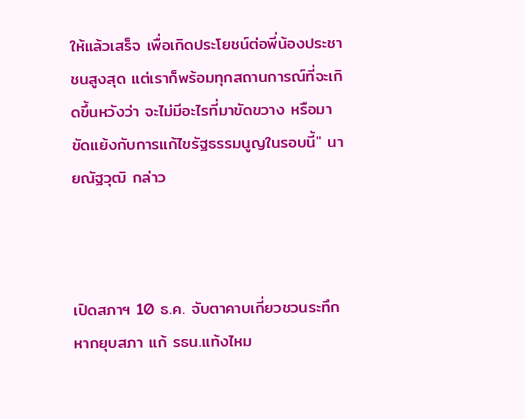ให้แล้วเสร็จ เพื่อเกิดประโยชน์ต่อพี่น้องประชาชนสูงสุด แต่เราก็พร้อมทุกสถานการณ์ที่จะเกิดขึ้นหวังว่า จะไม่มีอะไรที่มาขัดขวาง หรือมาขัดแย้งกับการแก้ไขรัฐธรรมนูญในรอบนี้" นายณัฐวุฒิ กล่าว



เปิดสภาฯ 10 ธ.ค. จับตาคาบเกี่ยวชวนระทึก หากยุบสภา แก้ รธน.แท้งไหม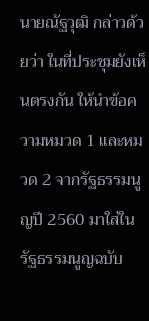นายณัฐวุฒิ กล่าวด้วยว่า ในที่ประชุมยังเห็นตรงกัน ให้นำข้อความหมวด 1 และหมวด 2 จากรัฐธรรมนูญปี 2560 มาใส่ในรัฐธรรมนูญฉบับ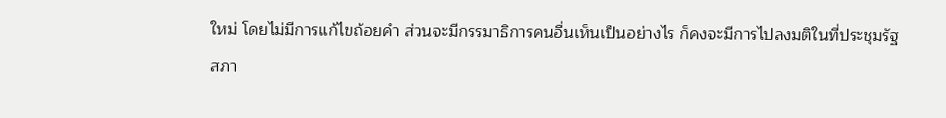ใหม่ โดยไม่มีการแก้ไขถ้อยคำ ส่วนจะมีกรรมาธิการคนอื่นเห็นเป็นอย่างไร ก็คงจะมีการไปลงมติในที่ประชุมรัฐสภา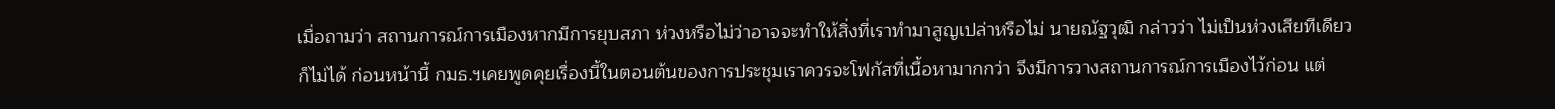เมื่อถามว่า สถานการณ์การเมืองหากมีการยุบสภา ห่วงหรือไม่ว่าอาจจะทำให้สิ่งที่เราทำมาสูญเปล่าหรือไม่ นายณัฐวุฒิ กล่าวว่า ไม่เป็นห่วงเสียทีเดียวก็ไม่ได้ ก่อนหน้านี้ กมธ.ฯเคยพูดคุยเรื่องนี้ในตอนต้นของการประชุมเราควรจะโฟกัสที่เนื้อหามากกว่า จึงมีการวางสถานการณ์การเมืองไว้ก่อน แต่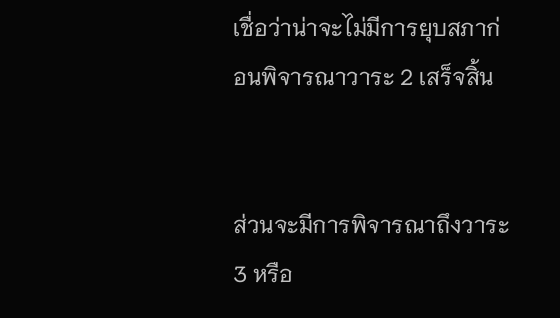เชื่อว่าน่าจะไม่มีการยุบสภาก่อนพิจารณาวาระ 2 เสร็จสิ้น


ส่วนจะมีการพิจารณาถึงวาระ 3 หรือ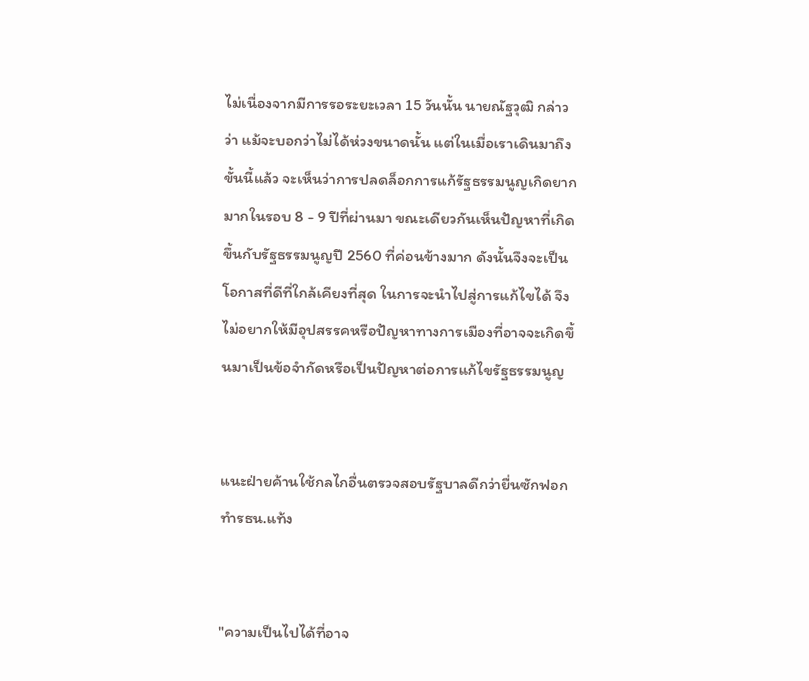ไม่เนื่องจากมีการรอระยะเวลา 15 วันนั้น นายณัฐวุฒิ กล่าวว่า แม้จะบอกว่าไม่ได้ห่วงขนาดนั้น แต่ในเมื่อเราเดินมาถึงขั้นนี้แล้ว จะเห็นว่าการปลดล็อกการแก้รัฐธรรมนูญเกิดยากมากในรอบ 8 - 9 ปีที่ผ่านมา ขณะเดียวกันเห็นปัญหาที่เกิดขึ้นกับรัฐธรรมนูญปี 2560 ที่ค่อนข้างมาก ดังนั้นจึงจะเป็นโอกาสที่ดีที่ใกล้เคียงที่สุด ในการจะนำไปสู่การแก้ไขได้ จึงไม่อยากให้มีอุปสรรคหรือปัญหาทางการเมืองที่อาจจะเกิดขึ้นมาเป็นข้อจำกัดหรือเป็นปัญหาต่อการแก้ไขรัฐธรรมนูญ


แนะฝ่ายค้านใช้กลไกอื่นตรวจสอบรัฐบาลดีกว่ายื่นซักฟอก ทำรธน.แท้ง


"ความเป็นไปได้ที่อาจ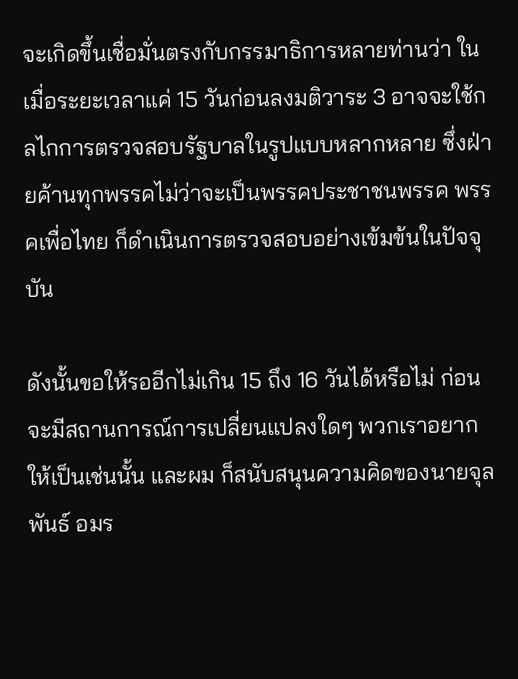จะเกิดขึ้นเชื่อมั่นตรงกับกรรมาธิการหลายท่านว่า ในเมื่อระยะเวลาแค่ 15 วันก่อนลงมติวาระ 3 อาจจะใช้กลไกการตรวจสอบรัฐบาลในรูปแบบหลากหลาย ซึ่งฝ่ายค้านทุกพรรคไม่ว่าจะเป็นพรรคประชาชนพรรค พรรคเพื่อไทย ก็ดำเนินการตรวจสอบอย่างเข้มข้นในปัจจุบัน

ดังนั้นขอให้รออีกไม่เกิน 15 ถึง 16 วันได้หรือไม่ ก่อนจะมีสถานการณ์การเปลี่ยนแปลงใดๆ พวกเราอยากให้เป็นเช่นนั้น และผม ก็สนับสนุนความคิดของนายจุลพันธ์ อมร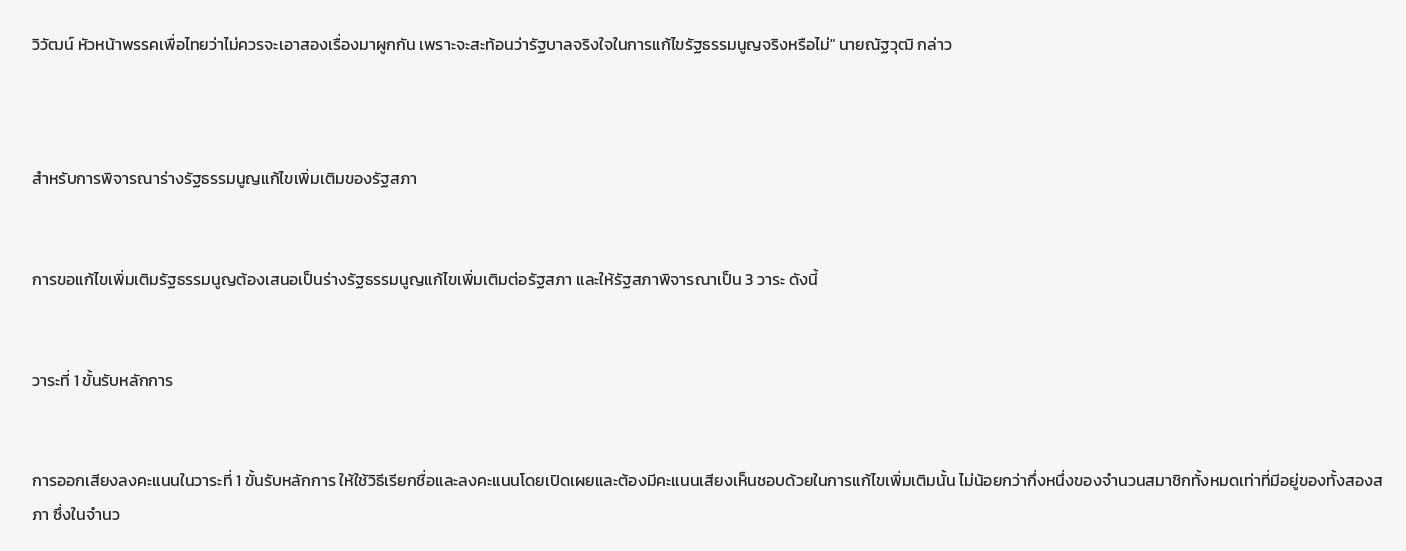วิวัฒน์ หัวหน้าพรรคเพื่อไทยว่าไม่ควรจะเอาสองเรื่องมาผูกกัน เพราะจะสะท้อนว่ารัฐบาลจริงใจในการแก้ไขรัฐธรรมนูญจริงหรือไม่" นายณัฐวุฒิ กล่าว



สำหรับการพิจารณาร่างรัฐธรรมนูญแก้ไขเพิ่มเติมของรัฐสภา


การขอแก้ไขเพิ่มเติมรัฐธรรมนูญต้องเสนอเป็นร่างรัฐธรรมนูญแก้ไขเพิ่มเติมต่อรัฐสภา และให้รัฐสภาพิจารณาเป็น 3 วาระ ดังนี้


วาระที่ 1 ขั้นรับหลักการ


การออกเสียงลงคะแนนในวาระที่ 1 ขั้นรับหลักการ ให้ใช้วิธีเรียกชื่อและลงคะแนนโดยเปิดเผยและต้องมีคะแนนเสียงเห็นชอบด้วยในการแก้ไขเพิ่มเติมนั้น ไม่น้อยกว่ากึ่งหนึ่งของจำนวนสมาชิกทั้งหมดเท่าที่มีอยู่ของทั้งสองสภา ซึ่งในจำนว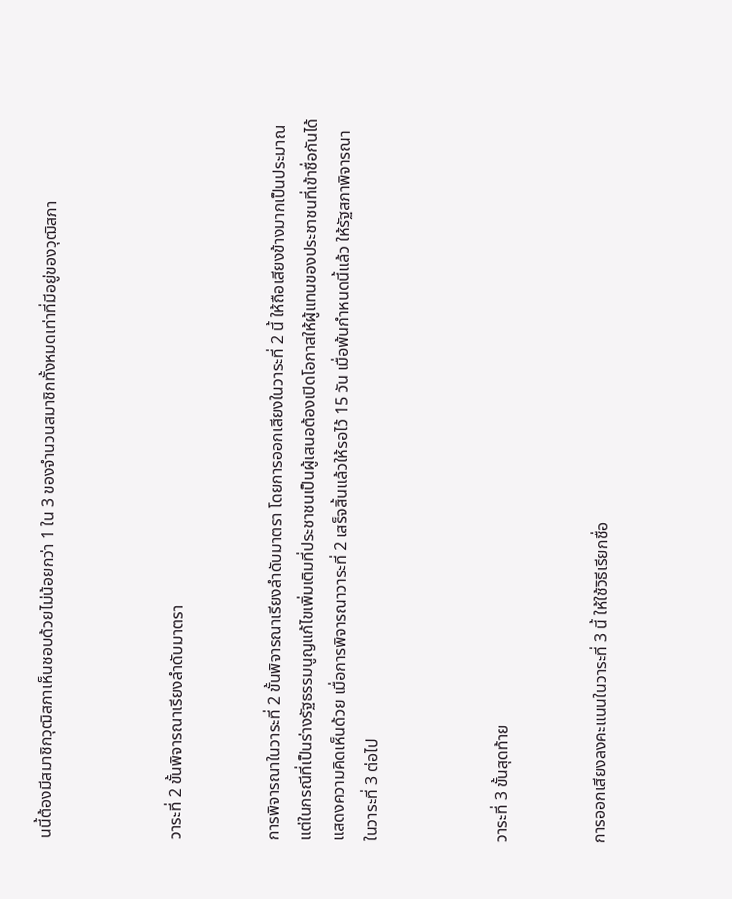นนี้ต้องมีสมาชิกวุฒิสภาเห็นชอบด้วยไม่น้อยกว่า 1 ใน 3 ของจำนวนสมาชิกทั้งหมดเท่าที่มีอยู่ของวุฒิสภา



วาระที่ 2 ขั้นพิจารณาเรียงลำดับมาตรา


การพิจารณาในวาระที่ 2 ขั้นพิจารณาเรียงลำดับมาตรา โดยการออกเสียงในวาระที่ 2 นี้ ให้ถือเสียงข้างมากเป็นประมาณ แต่ในกรณีที่เป็นร่างรัฐธรรมนูญแก้ไขเพิ่มเติมที่ประชาชนเป็นผู้เสนอต้องเปิดโอกาสให้ผู้แทนของประชาชนที่เข้าชื่อกันได้แสดงความคิดเห็นด้วย เมื่อการพิจารณาวาระที่ 2 เสร็จสิ้นแล้วให้รอไว้ 15 วัน เมื่อพ้นกำหนดนี้แล้ว ให้รัฐสภาพิจารณาในวาระที่ 3 ต่อไป



วาระที่ 3 ขั้นสุดท้าย


การออกเสียงลงคะแนนในวาระที่ 3 นี้ ให้ใช้วิธีเรียกชื่อ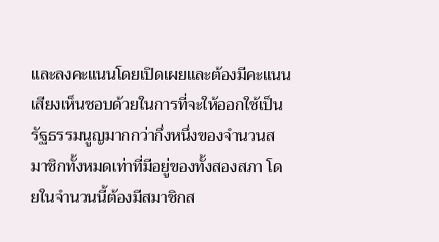และลงคะแนนโดยเปิดเผยและต้องมีคะแนนเสียงเห็นชอบด้วยในการที่จะให้ออกใช้เป็นรัฐธรรมนูญมากกว่ากึ่งหนึ่งของจำนวนสมาชิกทั้งหมดเท่าที่มีอยู่ของทั้งสองสภา โดยในจำนวนนี้ต้องมีสมาชิกส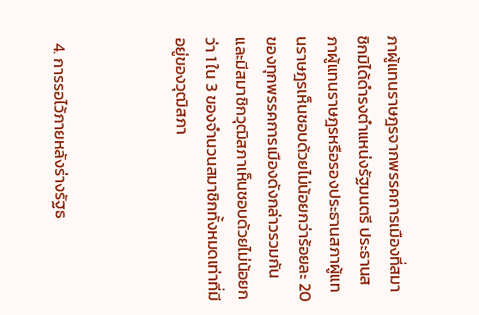ภาผู้แทนราษฎรจากพรรคการเมืองที่สมาชิกมิได้ดำรงตำแหน่งรัฐมนตรี ประธานสภาผู้แทนราษฎรหรือรองประธานสภาผู้แทนราษฎรเห็นชอบด้วยไม่น้อยกว่าร้อยละ 20 ของทุกพรรคการเมืองดังกล่าวรวมกัน และมีสมาชิกวุฒิสภาเห็นชอบด้วยไม่น้อยกว่า 1 ใน 3 ของจำนวนสมาชิกทั้งหมดเท่าที่มีอยู่ของวุฒิสภา



 4. การรอไว้ภายหลังร่างรัฐธ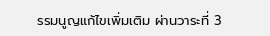รรมนูญแก้ไขเพิ่มเติม ผ่านวาระที่ 3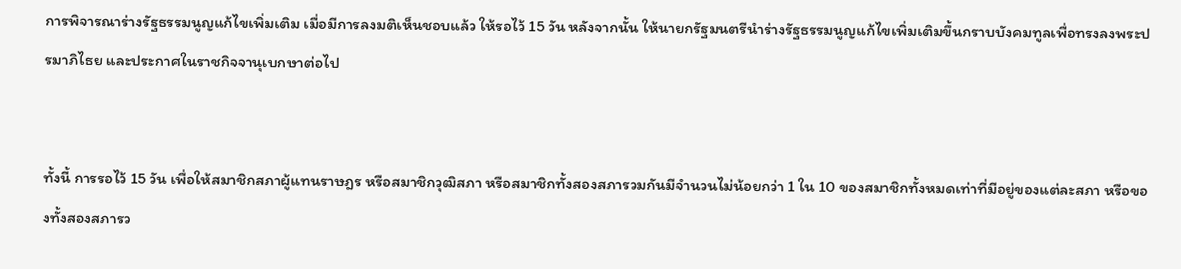การพิจารณาร่างรัฐธรรมนูญแก้ไขเพิ่มเติม เมื่อมีการลงมติเห็นชอบแล้ว ให้รอไว้ 15 วัน หลังจากนั้น ให้นายกรัฐมนตรีนำร่างรัฐธรรมนูญแก้ไขเพิ่มเติมขึ้นกราบบังคมทูลเพื่อทรงลงพระปรมาภิไธย และประกาศในราชกิจจานุเบกษาต่อไป


ทั้งนี้ การรอไว้ 15 วัน เพื่อให้สมาชิกสภาผู้แทนราษฎร หรือสมาชิกวุฒิสภา หรือสมาชิกทั้งสองสภารวมกันมีจำนวนไม่น้อยกว่า 1 ใน 10 ของสมาชิกทั้งหมดเท่าที่มีอยู่ของแต่ละสภา หรือของทั้งสองสภารว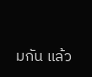มกัน แล้ว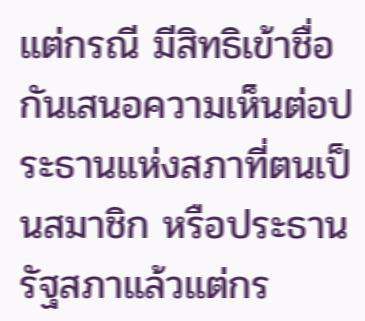แต่กรณี มีสิทธิเข้าชื่อกันเสนอความเห็นต่อประธานแห่งสภาที่ตนเป็นสมาชิก หรือประธานรัฐสภาแล้วแต่กร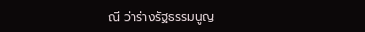ณี ว่าร่างรัฐธรรมนูญ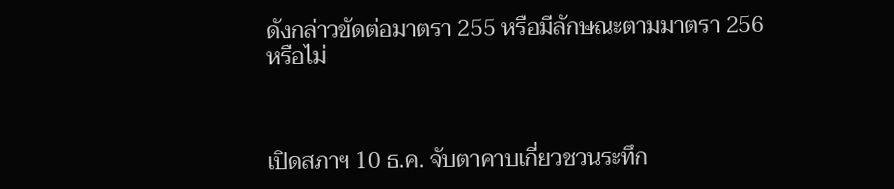ดังกล่าวขัดต่อมาตรา 255 หรือมีลักษณะตามมาตรา 256 หรือไม่



เปิดสภาฯ 10 ธ.ค. จับตาคาบเกี่ยวชวนระทึก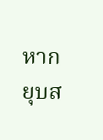หากยุบส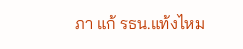ภา แก้ รธน.แท้งไหม